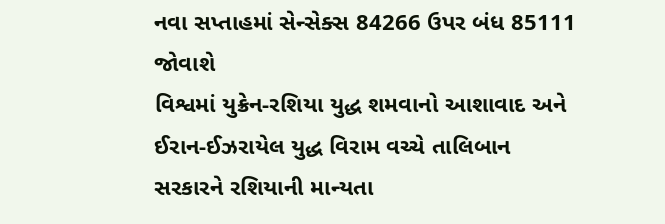નવા સપ્તાહમાં સેન્સેક્સ 84266 ઉપર બંધ 85111 જોવાશે
વિશ્વમાં યુક્રેન-રશિયા યુદ્ધ શમવાનો આશાવાદ અને ઈરાન-ઈઝરાયેલ યુદ્ધ વિરામ વચ્ચે તાલિબાન સરકારને રશિયાની માન્યતા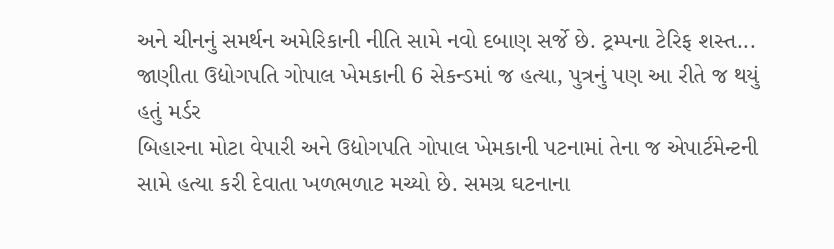અને ચીનનું સમર્થન અમેરિકાની નીતિ સામે નવો દબાણ સર્જે છે. ટ્રમ્પના ટેરિફ શસ્ત...
જાણીતા ઉદ્યોગપતિ ગોપાલ ખેમકાની 6 સેકન્ડમાં જ હત્યા, પુત્રનું પણ આ રીતે જ થયું હતું મર્ડર
બિહારના મોટા વેપારી અને ઉદ્યોગપતિ ગોપાલ ખેમકાની પટનામાં તેના જ એપાર્ટમેન્ટની સામે હત્યા કરી દેવાતા ખળભળાટ મચ્યો છે. સમગ્ર ઘટનાના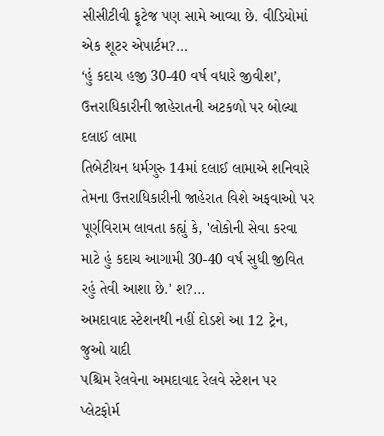સીસીટીવી ફૂટેજ પણ સામે આવ્યા છે. વીડિયોમાં એક શૂટર એપાર્ટમ?...
‘હું કદાચ હજી 30-40 વર્ષ વધારે જીવીશ’, ઉત્તરાધિકારીની જાહેરાતની અટકળો પર બોલ્યા દલાઈ લામા
તિબેટીયન ધર્મગુરુ 14માં દલાઈ લામાએ શનિવારે તેમના ઉત્તરાધિકારીની જાહેરાત વિશે અફવાઓ પર પૂર્ણવિરામ લાવતા કહ્યું કે, 'લોકોની સેવા કરવા માટે હું કદાચ આગામી 30-40 વર્ષ સુધી જીવિત રહું તેવી આશા છે.' શ?...
અમદાવાદ સ્ટેશનથી નહીં દોડશે આ 12 ટ્રેન, જુઓ યાદી
પશ્ચિમ રેલવેના અમદાવાદ રેલવે સ્ટેશન પર પ્લેટફોર્મ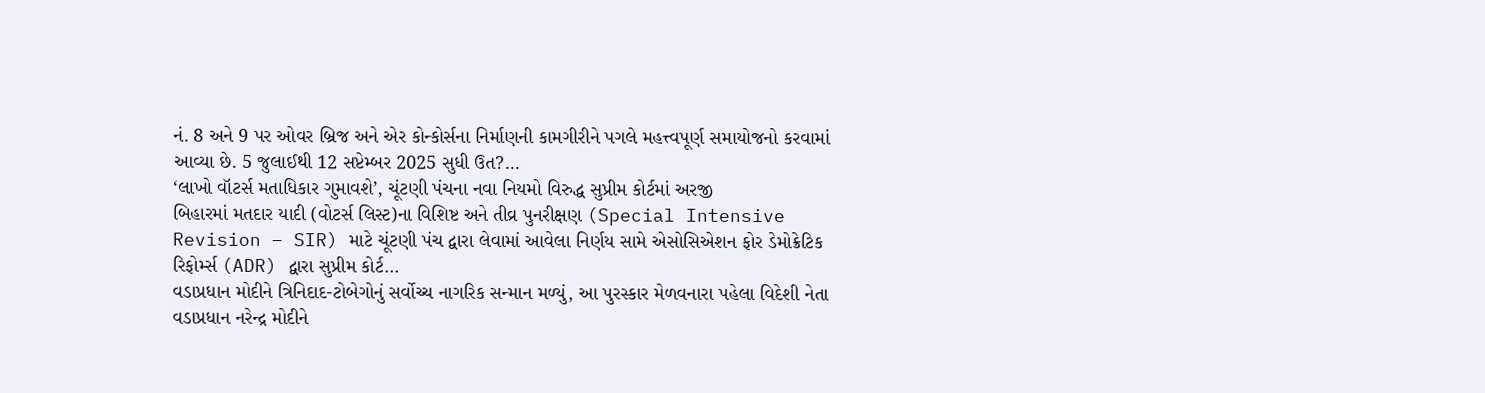નં. 8 અને 9 પર ઓવર બ્રિજ અને એર કોન્કોર્સના નિર્માણની કામગીરીને પગલે મહત્ત્વપૂર્ણ સમાયોજનો કરવામાં આવ્યા છે. 5 જુલાઈથી 12 સપ્ટેમ્બર 2025 સુધી ઉત?...
‘લાખો વૉટર્સ મતાધિકાર ગુમાવશે’, ચૂંટણી પંચના નવા નિયમો વિરુદ્ધ સુપ્રીમ કોર્ટમાં અરજી
બિહારમાં મતદાર યાદી (વોટર્સ લિસ્ટ)ના વિશિષ્ટ અને તીવ્ર પુનરીક્ષણ (Special Intensive Revision – SIR) માટે ચૂંટણી પંચ દ્વારા લેવામાં આવેલા નિર્ણય સામે એસોસિએશન ફોર ડેમોક્રેટિક રિફોર્મ્સ (ADR) દ્વારા સુપ્રીમ કોર્ટ...
વડાપ્રધાન મોદીને ત્રિનિદાદ-ટોબેગોનું સર્વોચ્ચ નાગરિક સન્માન મળ્યું, આ પુરસ્કાર મેળવનારા પહેલા વિદેશી નેતા
વડાપ્રધાન નરેન્દ્ર મોદીને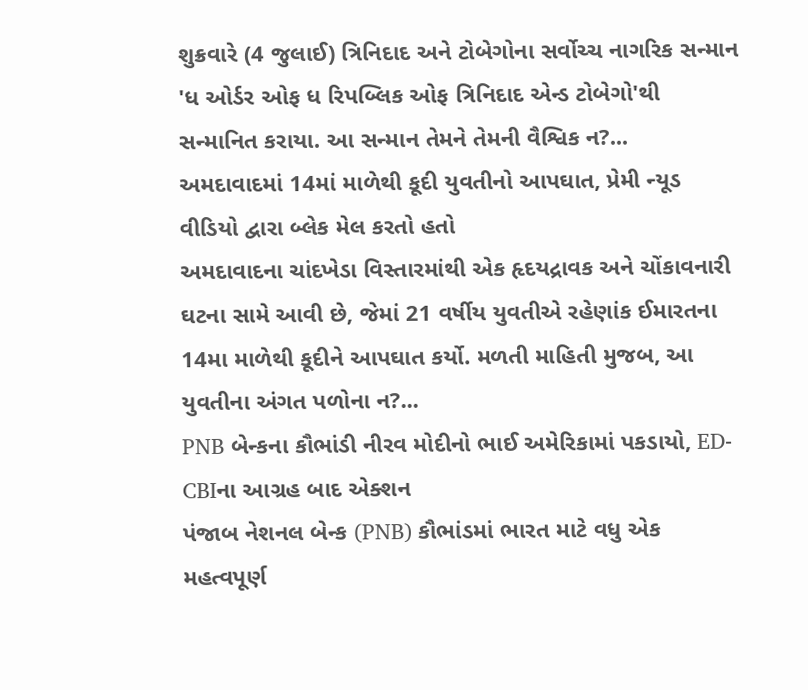શુક્રવારે (4 જુલાઈ) ત્રિનિદાદ અને ટોબેગોના સર્વોચ્ચ નાગરિક સન્માન 'ધ ઓર્ડર ઓફ ધ રિપબ્લિક ઓફ ત્રિનિદાદ એન્ડ ટોબેગો'થી સન્માનિત કરાયા. આ સન્માન તેમને તેમની વૈશ્વિક ન?...
અમદાવાદમાં 14માં માળેથી કૂદી યુવતીનો આપઘાત, પ્રેમી ન્યૂડ વીડિયો દ્વારા બ્લેક મેલ કરતો હતો
અમદાવાદના ચાંદખેડા વિસ્તારમાંથી એક હૃદયદ્રાવક અને ચોંકાવનારી ઘટના સામે આવી છે, જેમાં 21 વર્ષીય યુવતીએ રહેણાંક ઈમારતના 14મા માળેથી કૂદીને આપઘાત કર્યો. મળતી માહિતી મુજબ, આ યુવતીના અંગત પળોના ન?...
PNB બેન્કના કૌભાંડી નીરવ મોદીનો ભાઈ અમેરિકામાં પકડાયો, ED-CBIના આગ્રહ બાદ એક્શન
પંજાબ નેશનલ બેન્ક (PNB) કૌભાંડમાં ભારત માટે વધુ એક મહત્વપૂર્ણ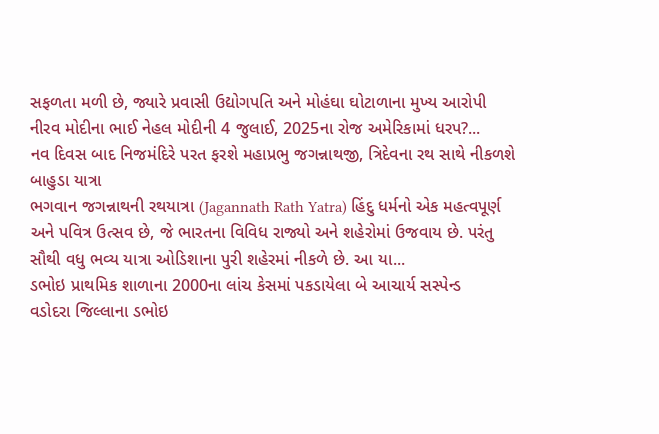સફળતા મળી છે, જ્યારે પ્રવાસી ઉદ્યોગપતિ અને મોહંઘા ઘોટાળાના મુખ્ય આરોપી નીરવ મોદીના ભાઈ નેહલ મોદીની 4 જુલાઈ, 2025ના રોજ અમેરિકામાં ધરપ?...
નવ દિવસ બાદ નિજમંદિરે પરત ફરશે મહાપ્રભુ જગન્નાથજી, ત્રિદેવના રથ સાથે નીકળશે બાહુડા યાત્રા
ભગવાન જગન્નાથની રથયાત્રા (Jagannath Rath Yatra) હિંદુ ધર્મનો એક મહત્વપૂર્ણ અને પવિત્ર ઉત્સવ છે, જે ભારતના વિવિધ રાજ્યો અને શહેરોમાં ઉજવાય છે. પરંતુ સૌથી વધુ ભવ્ય યાત્રા ઓડિશાના પુરી શહેરમાં નીકળે છે. આ યા...
ડભોઇ પ્રાથમિક શાળાના 2000ના લાંચ કેસમાં પકડાયેલા બે આચાર્ય સસ્પેન્ડ
વડોદરા જિલ્લાના ડભોઇ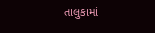તાલુકામાં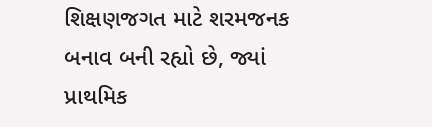શિક્ષણજગત માટે શરમજનક બનાવ બની રહ્યો છે, જ્યાં પ્રાથમિક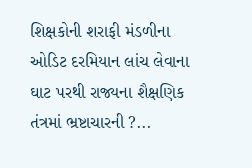શિક્ષકોની શરાફી મંડળીના ઓડિટ દરમિયાન લાંચ લેવાના ઘાટ પરથી રાજ્યના શૈક્ષણિક તંત્રમાં ભ્રષ્ટાચારની ?...